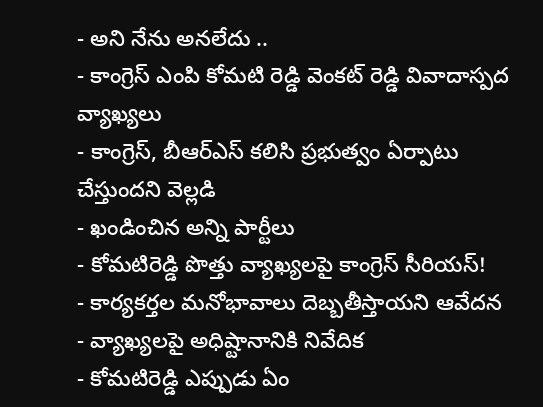- అని నేను అనలేదు ..
- కాంగ్రెస్ ఎంపి కోమటి రెడ్డి వెంకట్ రెడ్డి వివాదాస్పద వ్యాఖ్యలు
- కాంగ్రెస్, బీఆర్ఎస్ కలిసి ప్రభుత్వం ఏర్పాటు చేస్తుందని వెల్లడి
- ఖండించిన అన్ని పార్టీలు
- కోమటిరెడ్డి పొత్తు వ్యాఖ్యలపై కాంగ్రెస్ సీరియస్!
- కార్యకర్తల మనోభావాలు దెబ్బతీస్తాయని ఆవేదన
- వ్యాఖ్యలపై అధిష్టానానికి నివేదిక
- కోమటిరెడ్డి ఎప్పుడు ఏం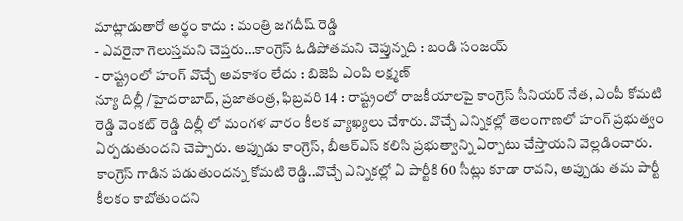మాట్లాడుతారో అర్థం కాదు : మంత్రి జగదీష్ రెడ్డి
- ఎవరైనా గెలుస్తమని చెప్తరు…కాంగ్రెస్ ఓడిపోతమని చెప్తున్నది : బండి సంజయ్
- రాష్ట్రంలో హంగ్ వొచ్చే అవకాశం లేదు : బిజెపి ఎంపి లక్ష్మణ్
న్యూ దిల్లీ /హైదరాబాద్, ప్రజాతంత్ర, ఫిబ్రవరి 14 : రాష్ట్రంలో రాజకీయాలపై కాంగ్రెస్ సీనియర్ నేత, ఎంపీ కోమటి రెడ్డి వెంకట్ రెడ్డి దిల్లీ లో మంగళ వారం కీలక వ్యాఖ్యలు చేశారు. వొచ్చే ఎన్నికల్లో తెలంగాణలో హంగ్ ప్రభుత్వం ఏర్పడుతుందని చెప్పారు. అప్పుడు కాంగ్రెస్, బీఆర్ఎస్ కలిసి ప్రభుత్వాన్ని ఏర్పాటు చేస్తాయని వెల్లడించారు. కాంగ్రెస్ గాడిన పడుతుందన్న కోమటి రెడ్డి..వొచ్చే ఎన్నికల్లో ఏ పార్టీకి 60 సీట్లు కూడా రావని, అప్పుడు తమ పార్టీ కీలకం కాబోతుందని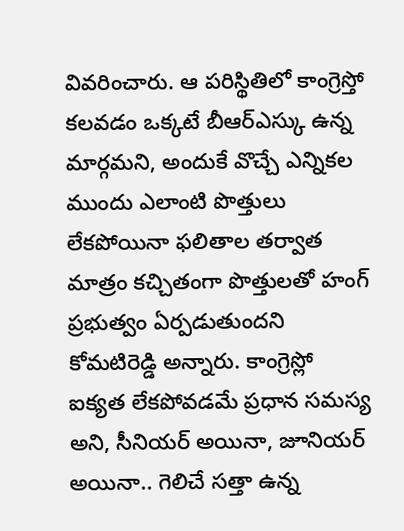వివరించారు. ఆ పరిస్థితిలో కాంగ్రెస్తో కలవడం ఒక్కటే బీఆర్ఎస్కు ఉన్న మార్గమని, అందుకే వొచ్చే ఎన్నికల ముందు ఎలాంటి పొత్తులు లేకపోయినా ఫలితాల తర్వాత మాత్రం కచ్చితంగా పొత్తులతో హంగ్ ప్రభుత్వం ఏర్పడుతుందని కోమటిరెడ్డి అన్నారు. కాంగ్రెస్లో ఐక్యత లేకపోవడమే ప్రధాన సమస్య అని, సీనియర్ అయినా, జూనియర్ అయినా.. గెలిచే సత్తా ఉన్న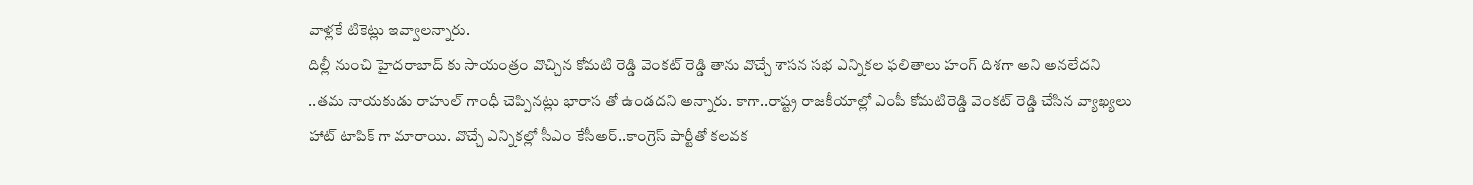వాళ్లకే టికెట్లు ఇవ్వాలన్నారు.
దిల్లీ నుంచి హైదరాబాద్ కు సాయంత్రం వొచ్చిన కోమటి రెడ్డి వెంకట్ రెడ్డి తాను వొచ్చే శాసన సభ ఎన్నికల ఫలితాలు హంగ్ దిశగా అని అనలేదని ..తమ నాయకుడు రాహుల్ గాంధీ చెప్పినట్లు భారాస తో ఉండదని అన్నారు. కాగా..రాష్ట్ర రాజకీయాల్లో ఎంపీ కోమటిరెడ్డి వెంకట్ రెడ్డి చేసిన వ్యాఖ్యలు హాట్ టాపిక్ గా మారాయి. వొచ్చే ఎన్నికల్లో సీఎం కేసీఅర్..కాంగ్రెస్ పార్టీతో కలవక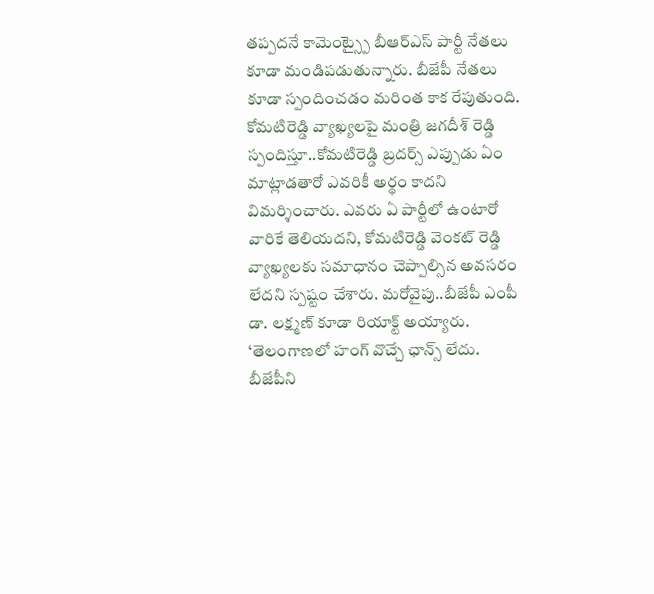తప్పదనే కామెంట్స్పై బీఆర్ఎస్ పార్టీ నేతలు కూడా మండిపడుతున్నారు. బీజేపీ నేతలు కూడా స్పందించడం మరింత కాక రేపుతుంది. కోమటిరెడ్డి వ్యాఖ్యలపై మంత్రి జగదీశ్ రెడ్డి స్పందిస్తూ..కోమటిరెడ్డి బ్రదర్స్ ఎప్పుడు ఏం మాట్లాడతారో ఎవరికీ అర్థం కాదని విమర్శించారు. ఎవరు ఏ పార్టీలో ఉంటారో వారికే తెలియదని, కోమటిరెడ్డి వెంకట్ రెడ్డి వ్యాఖ్యలకు సమాధానం చెప్పాల్సిన అవసరం లేదని స్పష్టం చేశారు. మరోవైపు..బీజేపీ ఎంపీ డా. లక్ష్మణ్ కూడా రియాక్ట్ అయ్యారు. ‘తెలంగాణలో హంగ్ వొచ్చే ఛాన్స్ లేదు. బీజేపీని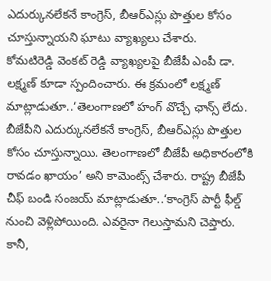ఎదుర్కునలేకనే కాంగ్రెస్, బీఆర్ఎస్లు పొత్తుల కోసం చూస్తున్నాయని ఘాటు వ్యాఖ్యలు చేశారు.
కోమటిరెడ్డి వెంకట్ రెడ్డి వ్యాఖ్యలపై బీజేపీ ఎంపీ డా. లక్ష్మణ్ కూడా స్పందించారు. ఈ క్రమంలో లక్ష్మణ్ మాట్లాడుతూ..‘తెలంగాణలో హంగ్ వొచ్చే ఛాన్స్ లేదు. బీజేపీని ఎదుర్కునలేకనే కాంగ్రెస్, బీఆర్ఎస్లు పొత్తుల కోసం చూస్తున్నాయి. తెలంగాణలో బీజేపీ అధికారంలోకి రావడం ఖాయం’ అని కామెంట్స్ చేశారు. రాష్ట్ర బీజేపీ చీఫ్ బండి సంజయ్ మాట్లాడుతూ..‘కాంగ్రెస్ పార్టీ ఫీల్డ్ నుంచి వెళ్లిపోయింది. ఎవరైనా గెలుస్తామని చెప్తారు. కానీ,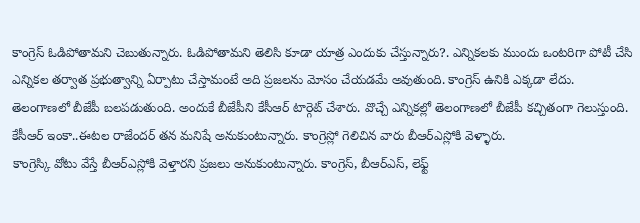కాంగ్రెస్ ఓడిపోతామని చెబుతున్నారు. ఓడిపోతామని తెలిసి కూడా యాత్ర ఎందుకు చేస్తున్నారు?. ఎన్నికలకు ముందు ఒంటరిగా పోటీ చేసి ఎన్నికల తర్వాత ప్రభుత్వాన్ని ఏర్పాటు చేస్తామంటే అది ప్రజలను మోసం చేయడమే అవుతుంది. కాంగ్రెస్ ఉనికి ఎక్కడా లేదు. తెలంగాణలో బీజేపీ బలపడుతుంది. అందుకే బీజేపీని కేసీఆర్ టార్గెట్ చేశారు. వొచ్చే ఎన్నికల్లో తెలంగాణలో బీజేపీ కచ్చితంగా గెలుస్తుంది. కేసీఆర్ ఇంకా..ఈటల రాజేందర్ తన మనిషే అనుకుంటున్నారు. కాంగ్రెస్లో గెలిచిన వారు బీఆర్ఎస్లోకి వెళ్ళారు.
కాంగ్రెస్కి వోటు వేస్తే బీఆర్ఎస్లోకి వెళ్తారని ప్రజలు అనుకుంటున్నారు. కాంగ్రెస్, బీఆర్ఎస్, లెఫ్ట్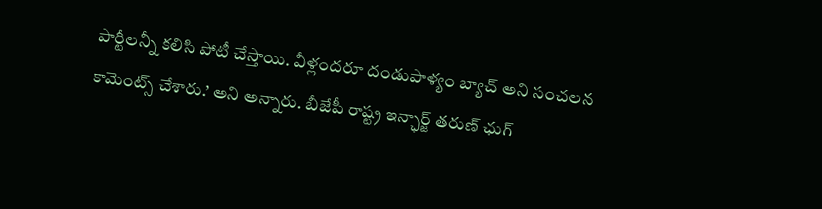పార్టీలన్నీ కలిసి పోటీ చేస్తాయి. వీళ్లందరూ దండుపాళ్యం బ్యాచ్ అని సంచలన కామెంట్స్ చేశారు.’ అని అన్నారు. బీజేపీ రాష్ట్ర ఇన్ఛార్జ్ తరుణ్ ఛుగ్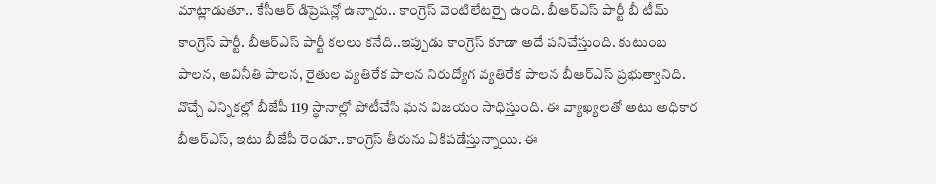మాట్లాడుతూ.. కేసీఆర్ డిప్రెషన్లో ఉన్నారు.. కాంగ్రెస్ వెంటిలేటర్పై ఉంది. బీఆర్ఎస్ పార్టీ బీ టీమ్ కాంగ్రెస్ పార్టీ. బీఆర్ఎస్ పార్టీ కలలు కనేది..ఇప్పుడు కాంగ్రెస్ కూడా అదే పనిచేస్తుంది. కుటుంబ పాలన, అవినీతి పాలన, రైతుల వ్యతిరేక పాలన నిరుద్యోగ వ్యతిరేక పాలన బీఆర్ఎస్ ప్రభుత్వానిది. వొచ్చే ఎన్నికల్లో బీజేపీ 119 స్థానాల్లో పోటీచేసి ఘన విజయం సాధిస్తుంది. ఈ వ్యాఖ్యలతో అటు అధికార బీఆర్ఎస్, ఇటు బీజేపీ రెండూ..కాంగ్రెస్ తీరును ఏకిపడేస్తున్నాయి. ఈ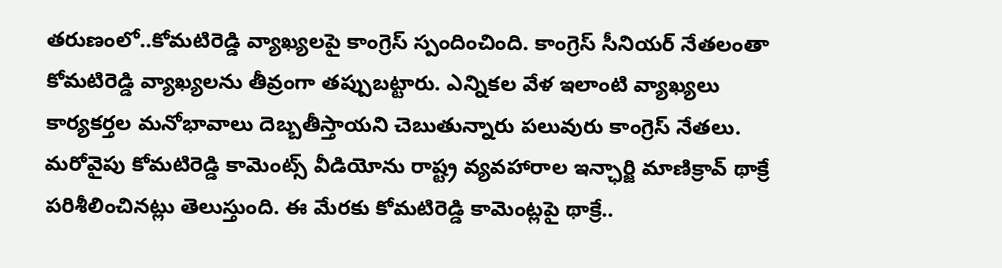తరుణంలో..కోమటిరెడ్డి వ్యాఖ్యలపై కాంగ్రెస్ స్పందించింది. కాంగ్రెస్ సీనియర్ నేతలంతా కోమటిరెడ్డి వ్యాఖ్యలను తీవ్రంగా తప్పుబట్టారు. ఎన్నికల వేళ ఇలాంటి వ్యాఖ్యలు కార్యకర్తల మనోభావాలు దెబ్బతీస్తాయని చెబుతున్నారు పలువురు కాంగ్రెస్ నేతలు. మరోవైపు కోమటిరెడ్డి కామెంట్స్ వీడియోను రాష్ట్ర వ్యవహారాల ఇన్ఛార్జి మాణిక్రావ్ థాక్రే పరిశీలించినట్లు తెలుస్తుంది. ఈ మేరకు కోమటిరెడ్డి కామెంట్లపై థాక్రే..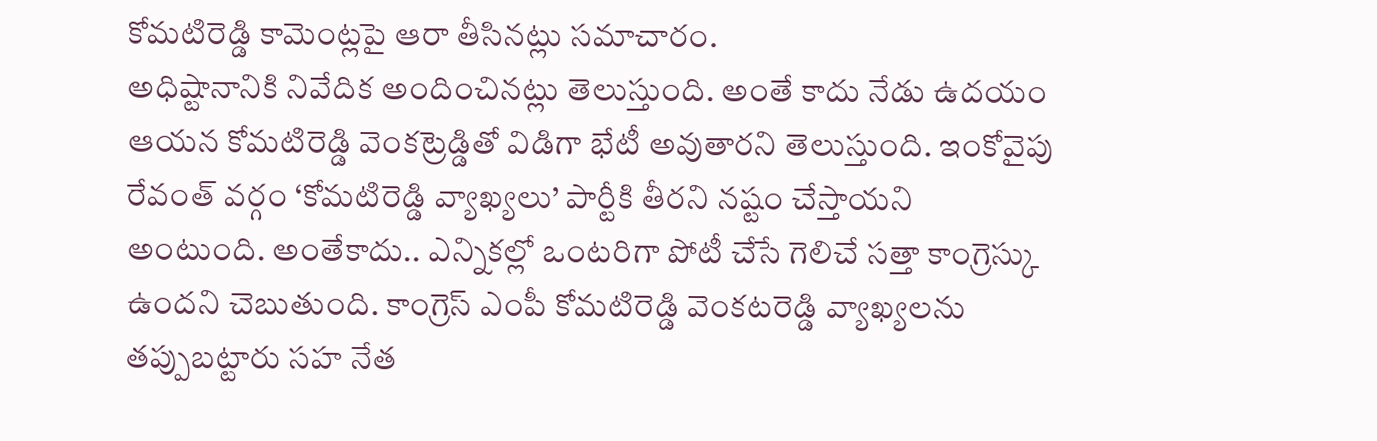కోమటిరెడ్డి కామెంట్లపై ఆరా తీసినట్లు సమాచారం.
అధిష్టానానికి నివేదిక అందించినట్లు తెలుస్తుంది. అంతే కాదు నేడు ఉదయం ఆయన కోమటిరెడ్డి వెంకట్రెడ్డితో విడిగా భేటీ అవుతారని తెలుస్తుంది. ఇంకోవైపు రేవంత్ వర్గం ‘కోమటిరెడ్డి వ్యాఖ్యలు’ పార్టీకి తీరని నష్టం చేస్తాయని అంటుంది. అంతేకాదు.. ఎన్నికల్లో ఒంటరిగా పోటీ చేసే గెలిచే సత్తా కాంగ్రెస్కు ఉందని చెబుతుంది. కాంగ్రెస్ ఎంపీ కోమటిరెడ్డి వెంకటరెడ్డి వ్యాఖ్యలను తప్పుబట్టారు సహ నేత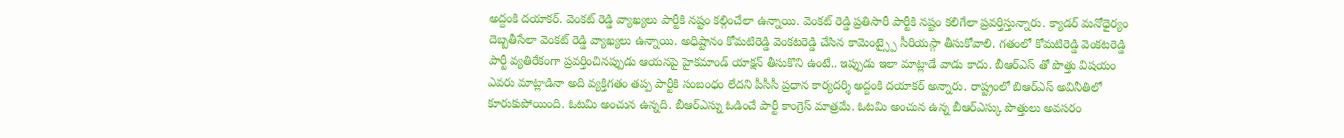అద్దంకి దయాకర్. వెంకట్ రెడ్డి వ్యాఖ్యలు పార్టీకి నష్టం కల్గించేలా ఉన్నాయి. వెంకట్ రెడ్డి ప్రతిసారీ పార్టీకి నష్టం కలిగేలా ప్రవర్తిస్తున్నారు. క్యాడర్ మనోధైర్యం దెబ్బతీసేలా వెంకట్ రెడ్డి వ్యాఖ్యలు ఉన్నాయి. అధిష్టానం కోమటిరెడ్డి వెంకటరెడ్డి చేసిన కామెంట్స్పై సీరియస్గా తీసుకోవాలి. గతంలో కోమటిరెడ్డి వెంకటరెడ్డి పార్టీ వ్యతిరేకంగా ప్రవర్తించినప్పుడు ఆయనపై హైకమాండ్ యాక్షన్ తీసుకొని ఉంటే.. ఇప్పుడు ఇలా మాట్లాడే వాడు కాదు. బీఆర్ఎస్ తో పొత్తు విషయం ఎవరు మాట్లాడినా అది వ్యక్తిగతం తప్ప పార్టీకి సంబంధం లేదని పీసీసీ ప్రధాన కార్యదర్శి అద్దంకి దయాకర్ అన్నారు. రాష్ట్రంలో బిఆర్ఎస్ అవినీతిలో కూరుకుపోయింది. ఓటమి అంచున ఉన్నది. బీఆర్ఎస్ను ఓడించే పార్టీ కాంగ్రెస్ మాత్రమే. ఓటమి అంచున ఉన్న బీఆర్ఎస్కు పొత్తులు అవసరం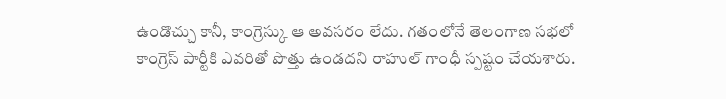ఉండొచ్చు కానీ, కాంగ్రెస్కు ఆ అవసరం లేదు. గతంలోనే తెలంగాణ సభలో కాంగ్రెస్ పార్టీకి ఎవరితో పొత్తు ఉండదని రాహుల్ గాంధీ స్పష్టం చేయశారు.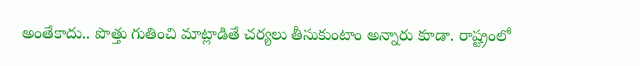అంతేకాదు.. పొత్తు గుతించి మాట్లాడితే చర్యలు తీసుకుంటాం అన్నారు కూడా. రాష్ట్రంలో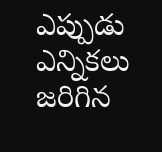ఎప్పుడు ఎన్నికలు జరిగిన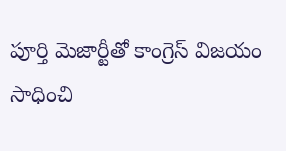పూర్తి మెజార్టీతో కాంగ్రెస్ విజయం సాధించి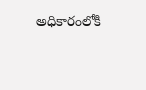అధికారంలోకి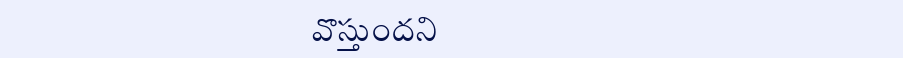వొస్తుందని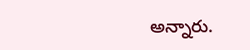అన్నారు.